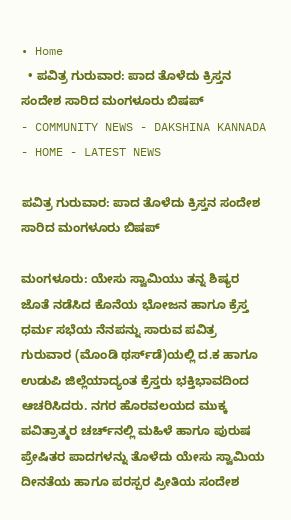• Home
  • ಪವಿತ್ರ ಗುರುವಾರ: ಪಾದ ತೊಳೆದು ಕ್ರಿಸ್ತನ ಸಂದೇಶ ಸಾರಿದ ಮಂಗಳೂರು ಬಿಷಪ್‌
- COMMUNITY NEWS - DAKSHINA KANNADA - HOME - LATEST NEWS

ಪವಿತ್ರ ಗುರುವಾರ: ಪಾದ ತೊಳೆದು ಕ್ರಿಸ್ತನ ಸಂದೇಶ ಸಾರಿದ ಮಂಗಳೂರು ಬಿಷಪ್‌

ಮಂಗಳೂರು: ಯೇಸು ಸ್ವಾಮಿಯು ತನ್ನ ಶಿಷ್ಯರ ಜೊತೆ ನಡೆಸಿದ ಕೊನೆಯ ಭೋಜನ ಹಾಗೂ ಕ್ರೆಸ್ತ ಧರ್ಮ ಸಭೆಯ ನೆನಪನ್ನು ಸಾರುವ ಪವಿತ್ರ ಗುರುವಾರ (ಮೊಂಡಿ ಥರ್ಸ್‌ಡೆ)ಯಲ್ಲಿ ದ.ಕ ಹಾಗೂ ಉಡುಪಿ ಜಿಲ್ಲೆಯಾದ್ಯಂತ ಕ್ರೆಸ್ತರು ಭಕ್ತಿಭಾವದಿಂದ ಆಚರಿಸಿದರು. ನಗರ ಹೊರವಲಯದ ಮುಕ್ಕ ಪವಿತ್ರಾತ್ಮರ ಚರ್ಚ್‌ನಲ್ಲಿ ಮಹಿಳೆ ಹಾಗೂ ಪುರುಷ ಪ್ರೇಷಿತರ ಪಾದಗಳನ್ನು ತೊಳೆದು ಯೇಸು ಸ್ವಾಮಿಯ ದೀನತೆಯ ಹಾಗೂ ಪರಸ್ಪರ ಪ್ರೀತಿಯ ಸಂದೇಶ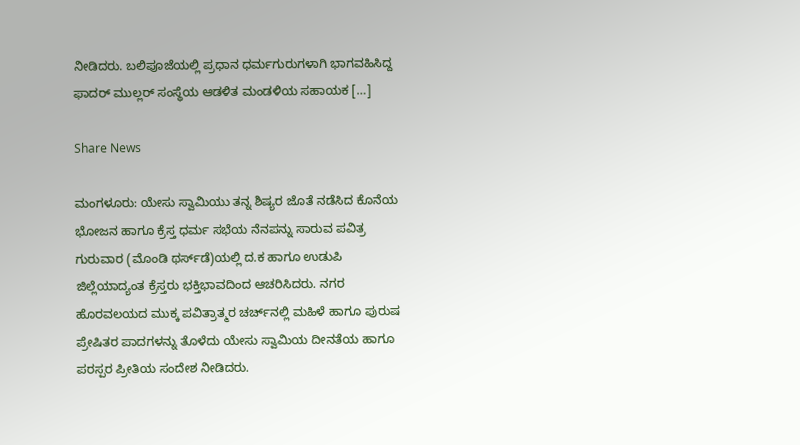ನೀಡಿದರು. ಬಲಿಪೂಜೆಯಲ್ಲಿ ಪ್ರಧಾನ ಧರ್ಮಗುರುಗಳಾಗಿ ಭಾಗವಹಿಸಿದ್ದ ಫಾದರ್‌ ಮುಲ್ಲರ್‌ ಸಂಸ್ಥೆಯ ಆಡಳಿತ ಮಂಡಳಿಯ ಸಹಾಯಕ […]

Share News

ಮಂಗಳೂರು: ಯೇಸು ಸ್ವಾಮಿಯು ತನ್ನ ಶಿಷ್ಯರ ಜೊತೆ ನಡೆಸಿದ ಕೊನೆಯ ಭೋಜನ ಹಾಗೂ ಕ್ರೆಸ್ತ ಧರ್ಮ ಸಭೆಯ ನೆನಪನ್ನು ಸಾರುವ ಪವಿತ್ರ ಗುರುವಾರ (ಮೊಂಡಿ ಥರ್ಸ್‌ಡೆ)ಯಲ್ಲಿ ದ.ಕ ಹಾಗೂ ಉಡುಪಿ ಜಿಲ್ಲೆಯಾದ್ಯಂತ ಕ್ರೆಸ್ತರು ಭಕ್ತಿಭಾವದಿಂದ ಆಚರಿಸಿದರು. ನಗರ ಹೊರವಲಯದ ಮುಕ್ಕ ಪವಿತ್ರಾತ್ಮರ ಚರ್ಚ್‌ನಲ್ಲಿ ಮಹಿಳೆ ಹಾಗೂ ಪುರುಷ ಪ್ರೇಷಿತರ ಪಾದಗಳನ್ನು ತೊಳೆದು ಯೇಸು ಸ್ವಾಮಿಯ ದೀನತೆಯ ಹಾಗೂ ಪರಸ್ಪರ ಪ್ರೀತಿಯ ಸಂದೇಶ ನೀಡಿದರು.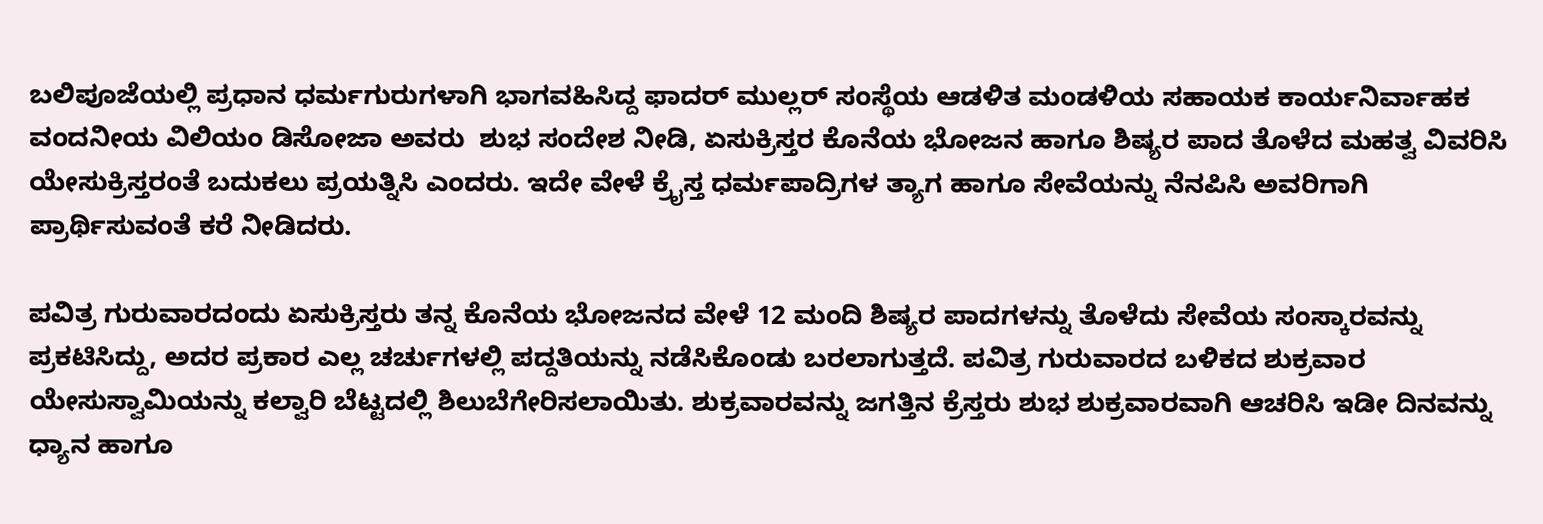ಬಲಿಪೂಜೆಯಲ್ಲಿ ಪ್ರಧಾನ ಧರ್ಮಗುರುಗಳಾಗಿ ಭಾಗವಹಿಸಿದ್ದ ಫಾದರ್‌ ಮುಲ್ಲರ್‌ ಸಂಸ್ಥೆಯ ಆಡಳಿತ ಮಂಡಳಿಯ ಸಹಾಯಕ ಕಾರ್ಯನಿರ್ವಾಹಕ ವಂದನೀಯ ವಿಲಿಯಂ ಡಿಸೋಜಾ ಅವರು  ಶುಭ ಸಂದೇಶ ನೀಡಿ, ಏಸುಕ್ರಿಸ್ತರ ಕೊನೆಯ ಭೋಜನ ಹಾಗೂ ಶಿಷ್ಯರ ಪಾದ ತೊಳೆದ ಮಹತ್ವ ವಿವರಿಸಿ ಯೇಸುಕ್ರಿಸ್ತರಂತೆ ಬದುಕಲು ಪ್ರಯತ್ನಿಸಿ ಎಂದರು. ಇದೇ ವೇಳೆ ಕ್ರೈಸ್ತ ಧರ್ಮಪಾದ್ರಿಗಳ ತ್ಯಾಗ ಹಾಗೂ ಸೇವೆಯನ್ನು ನೆನಪಿಸಿ ಅವರಿಗಾಗಿ ಪ್ರಾರ್ಥಿಸುವಂತೆ ಕರೆ ನೀಡಿದರು.

ಪವಿತ್ರ ಗುರುವಾರದಂದು ಏಸುಕ್ರಿಸ್ತರು ತನ್ನ ಕೊನೆಯ ಭೋಜನದ ವೇಳೆ 12 ಮಂದಿ ಶಿಷ್ಯರ ಪಾದಗಳನ್ನು ತೊಳೆದು ಸೇವೆಯ ಸಂಸ್ಕಾರವನ್ನು ಪ್ರಕಟಿಸಿದ್ದು, ಅದರ ಪ್ರಕಾರ ಎಲ್ಲ ಚರ್ಚುಗಳಲ್ಲಿ ಪದ್ದತಿಯನ್ನು ನಡೆಸಿಕೊಂಡು ಬರಲಾಗುತ್ತದೆ. ಪವಿತ್ರ ಗುರುವಾರದ ಬಳಿಕದ ಶುಕ್ರವಾರ ಯೇಸುಸ್ವಾಮಿಯನ್ನು ಕಲ್ವಾರಿ ಬೆಟ್ಟದಲ್ಲಿ ಶಿಲುಬೆಗೇರಿಸಲಾಯಿತು. ಶುಕ್ರವಾರವನ್ನು ಜಗತ್ತಿನ ಕ್ರೆಸ್ತರು ಶುಭ ಶುಕ್ರವಾರವಾಗಿ ಆಚರಿಸಿ ಇಡೀ ದಿನವನ್ನು ಧ್ಯಾನ ಹಾಗೂ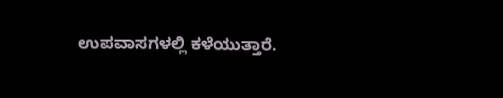ಉಪವಾಸಗಳಲ್ಲಿ ಕಳೆಯುತ್ತಾರೆ.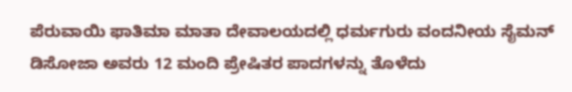ಪೆರುವಾಯಿ ಫಾತಿಮಾ ಮಾತಾ ದೇವಾಲಯದಲ್ಲಿ ಧರ್ಮಗುರು ವಂದನೀಯ ಸೈಮನ್‌ ಡಿಸೋಜಾ ಅವರು 12 ಮಂದಿ ಪ್ರೇಷಿತರ ಪಾದಗಳನ್ನು ತೊಳೆದು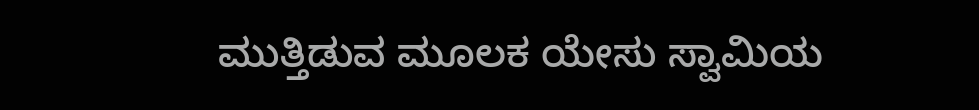ಮುತ್ತಿಡುವ ಮೂಲಕ ಯೇಸು ಸ್ವಾಮಿಯ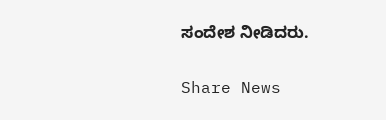ಸಂದೇಶ ನೀಡಿದರು.

Share News